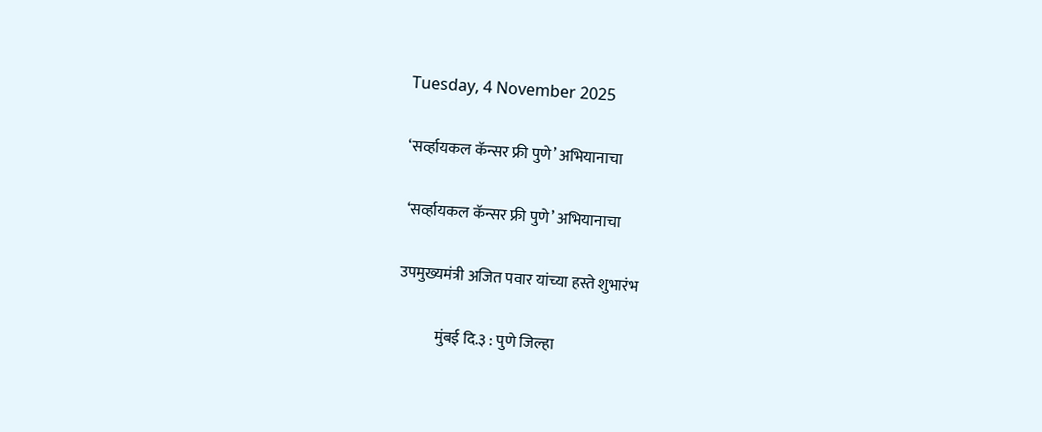Tuesday, 4 November 2025

‘सर्व्हायकल कॅन्सर फ्री पुणे’ अभियानाचा

 ‘सर्व्हायकल कॅन्सर फ्री पुणे’ अभियानाचा

उपमुख्यमंत्री अजित पवार यांच्या हस्ते शुभारंभ

            मुंबई दि.३ : पुणे जिल्हा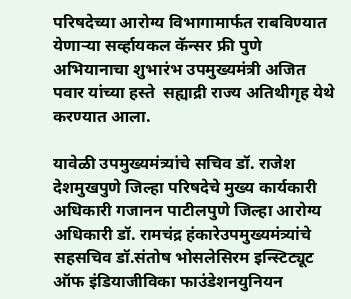परिषदेच्या आरोग्य विभागामार्फत राबविण्यात येणाऱ्या सर्व्हायकल कॅन्सर फ्री पुणे अभियानाचा शुभारंभ उपमुख्यमंत्री अजित पवार यांच्या हस्ते  सह्याद्री राज्य अतिथीगृह येथे करण्यात आला.

यावेळी उपमुख्यमंत्र्यांचे सचिव डॉ. राजेश देशमुखपुणे जिल्हा परिषदेचे मुख्य कार्यकारी अधिकारी गजानन पाटीलपुणे जिल्हा आरोग्य अधिकारी डॉ. रामचंद्र हंकारेउपमुख्यमंत्र्यांचे सहसचिव डॉ.संतोष भोसलेसिरम इन्स्टिट्यूट ऑफ इंडियाजीविका फाउंडेशनयुनियन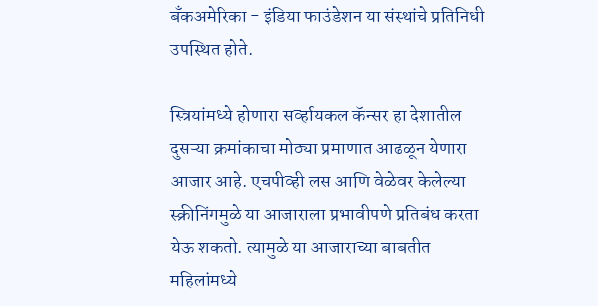बँकअमेरिका - इंडिया फाउंडेशन या संस्थांचे प्रतिनिधी उपस्थित होते.

स्त्रियांमध्ये होणारा सर्व्हायकल कॅन्सर हा देशातील दुसऱ्या क्रमांकाचा मोठ्या प्रमाणात आढळून येणारा आजार आहे. एचपीव्ही लस आणि वेळेवर केलेल्या स्क्रीनिंगमुळे या आजाराला प्रभावीपणे प्रतिबंध करता येऊ शकतो. त्यामुळे या आजाराच्या बाबतीत महिलांमध्ये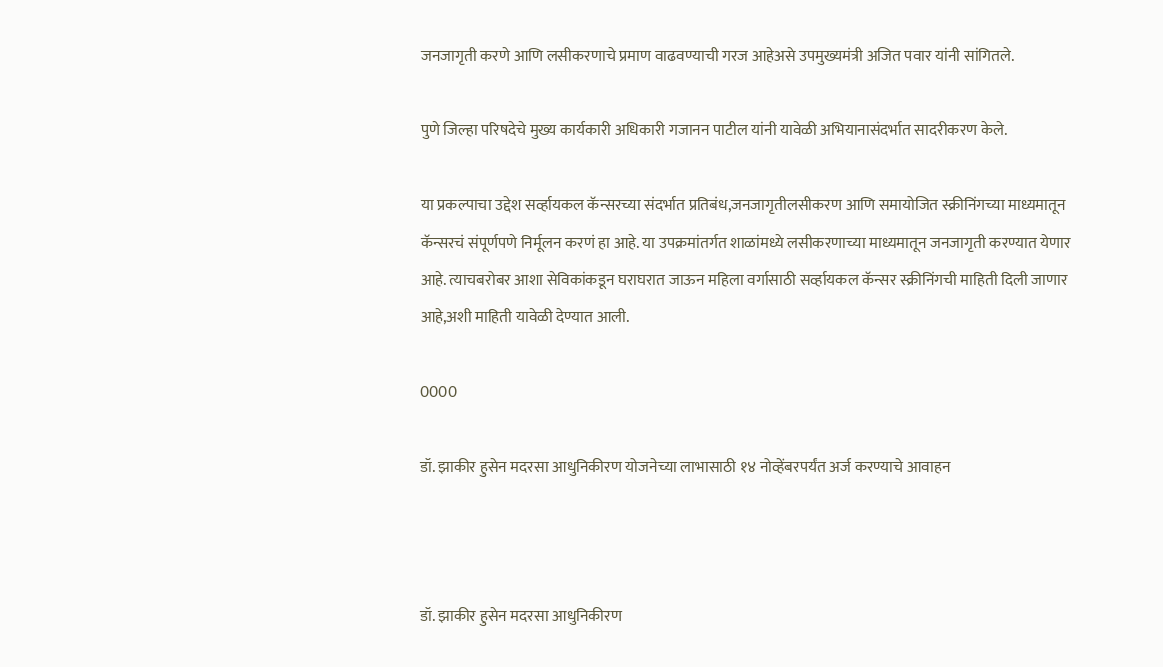जनजागृती करणे आणि लसीकरणाचे प्रमाण वाढवण्याची गरज आहेअसे उपमुख्यमंत्री अजित पवार यांनी सांगितले.

पुणे जिल्हा परिषदेचे मुख्य कार्यकारी अधिकारी गजानन पाटील यांनी यावेळी अभियानासंदर्भात सादरीकरण केले.

या प्रकल्पाचा उद्देश सर्व्हायकल कॅन्सरच्या संदर्भात प्रतिबंध,जनजागृतीलसीकरण आणि समायोजित स्क्रीनिंगच्या माध्यमातून   कॅन्सरचं संपूर्णपणे निर्मूलन करणं हा आहे. या उपक्रमांतर्गत शाळांमध्ये लसीकरणाच्या माध्यमातून जनजागृती करण्यात येणार आहे. त्याचबरोबर आशा सेविकांकडून घराघरात जाऊन महिला वर्गासाठी सर्व्हायकल कॅन्सर स्क्रीनिंगची माहिती दिली जाणार आहे,अशी माहिती यावेळी देण्यात आली.

0000

डॉ. झाकीर हुसेन मदरसा आधुनिकीरण योजनेच्या लाभासाठी १४ नोव्हेंबरपर्यंत अर्ज करण्याचे आवाहन



डॉ. झाकीर हुसेन मदरसा आधुनिकीरण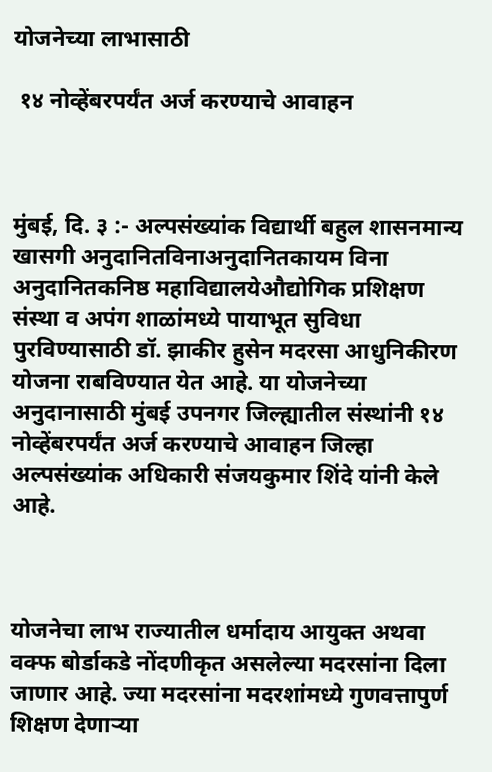योजनेच्या लाभासाठी

 १४ नोव्हेंबरपर्यंत अर्ज करण्याचे आवाहन



मुंबई, दि. ३ :- अल्पसंख्यांक विद्यार्थी बहुल शासनमान्य खासगी अनुदानितविनाअनुदानितकायम विना अनुदानितकनिष्ठ महाविद्यालयेऔद्योगिक प्रशिक्षण संस्था व अपंग शाळांमध्ये पायाभूत सुविधा पुरविण्यासाठी डॉ. झाकीर हुसेन मदरसा आधुनिकीरण योजना राबविण्यात येत आहे. या योजनेच्या अनुदानासाठी मुंबई उपनगर जिल्ह्यातील संस्थांनी १४ नोव्हेंबरपर्यंत अर्ज करण्याचे आवाहन जिल्हा अल्पसंख्यांक अधिकारी संजयकुमार शिंदे यांनी केले आहे.



योजनेचा लाभ राज्यातील धर्मादाय आयुक्त अथवा वक्फ बोर्डाकडे नोंदणीकृत असलेल्या मदरसांना दिला जाणार आहे. ज्या मदरसांना मदरशांमध्ये गुणवत्तापुर्ण शिक्षण देणाऱ्या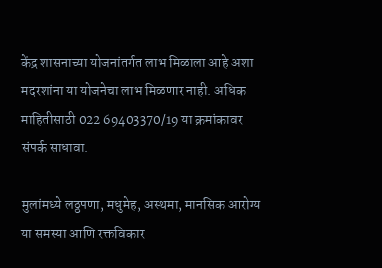केंद्र शासनाच्या योजनांतर्गत लाभ मिळाला आहे अशा मदरशांना या योजनेचा लाभ मिळणार नाही. अधिक माहितीसाठी 022 69403370/19 या क्रमांकावर संपर्क साधावा.

मुलांमध्ये लठ्ठपणा, मधुमेह, अस्थमा, मानसिक आरोग्य या समस्या आणि रक्तविकार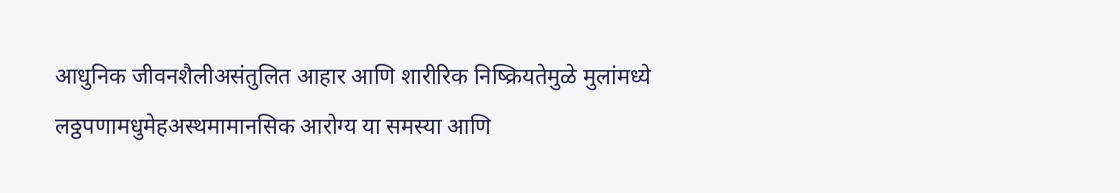आधुनिक जीवनशैलीअसंतुलित आहार आणि शारीरिक निष्क्रियतेमुळे मुलांमध्ये लठ्ठपणामधुमेहअस्थमामानसिक आरोग्य या समस्या आणि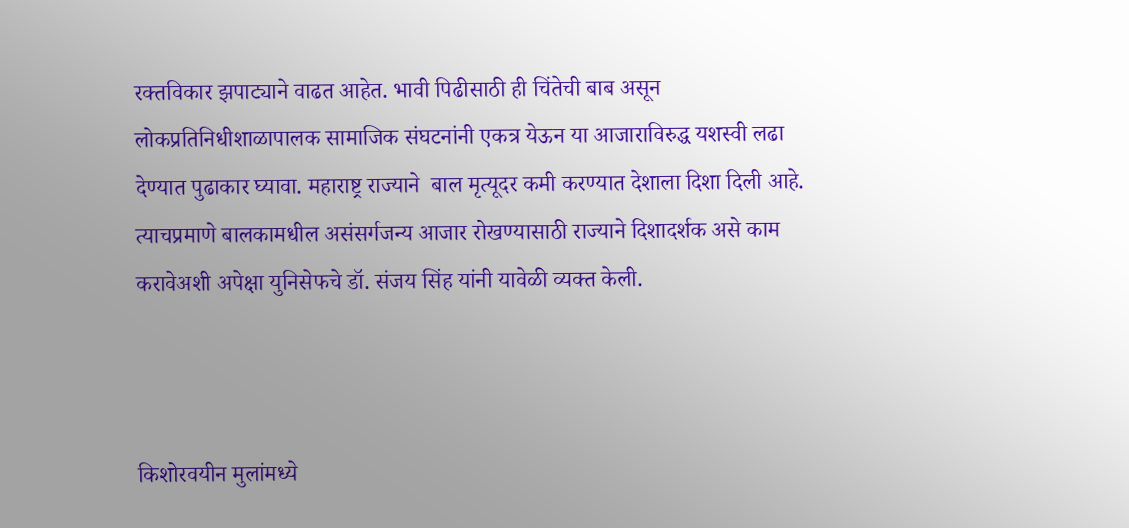रक्तविकार झपाट्याने वाढत आहेत. भावी पिढीसाठी ही चिंतेची बाब असून  लोकप्रतिनिधीशाळापालक सामाजिक संघटनांनी एकत्र येऊन या आजाराविरुद्ध यशस्वी लढा देण्यात पुढाकार घ्यावा. महाराष्ट्र राज्याने  बाल मृत्यूदर कमी करण्यात देशाला दिशा दिली आहे. त्याचप्रमाणे बालकामधील असंसर्गजन्य आजार रोखण्यासाठी राज्याने दिशादर्शक असे काम करावेअशी अपेक्षा युनिसेफचे डॉ. संजय सिंह यांनी यावेळी व्यक्त केली.



किशोरवयीन मुलांमध्ये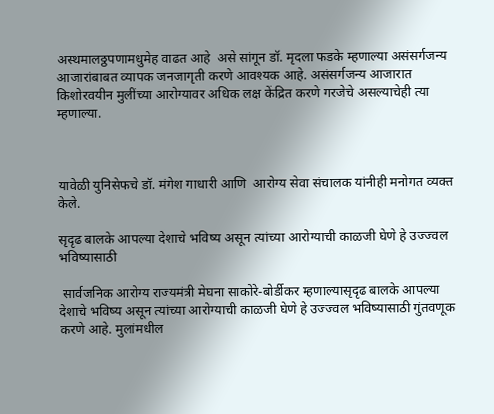अस्थमालठ्ठपणामधुमेह वाढत आहे  असे सांगून डॉ. मृदला फडके म्हणाल्या असंसर्गजन्य आजारांबाबत व्यापक जनजागृती करणे आवश्यक आहे. असंसर्गजन्य आजारात किशोरवयीन मुलींच्या आरोग्यावर अधिक लक्ष केंद्रित करणे गरजेचे असल्याचेही त्या म्हणाल्या.



यावेळी युनिसेफचे डॉ. मंगेश गाधारी आणि  आरोग्य सेवा संचालक यांनीही मनोगत व्यक्त केले.

सृदृढ बालके आपल्या देशाचे भविष्य असून त्यांच्या आरोग्याची काळजी घेणे हे उज्ज्वल भविष्यासाठी

 सार्वजनिक आरोग्य राज्यमंत्री मेघना साकोरे-बोर्डीकर म्हणाल्यासृदृढ बालके आपल्या देशाचे भविष्य असून त्यांच्या आरोग्याची काळजी घेणे हे उज्ज्वल भविष्यासाठी गुंतवणूक करणे आहे. मुलांमधील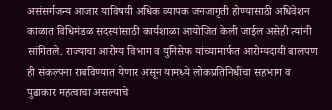असंसर्गजन्य आजार याविषयी अधिक व्यापक जनजागृती होण्यासाठी अधिवेशन काळात विधिमंडळ सदस्यांसाठी कार्यशाळा आयोजित केली जाईल असेही त्यांनी सांगितले. राज्याचा आरोग्य विभाग व युनिसेफ यांच्यामार्फत आरोग्यदायी बालपण ही संकल्पना राबविण्यात येणार असून यामध्ये लोकप्रतिनिधींचा सहभाग व  पुढाकार महत्वाचा असल्याचे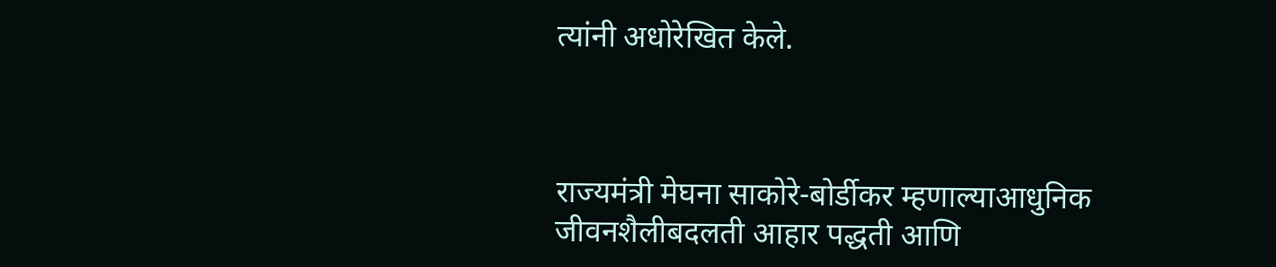त्यांनी अधोरेखित केले.



राज्यमंत्री मेघना साकोरे-बोर्डीकर म्हणाल्याआधुनिक जीवनशैलीबदलती आहार पद्धती आणि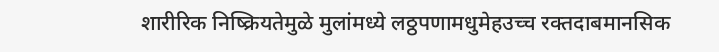शारीरिक निष्क्रियतेमुळे मुलांमध्ये लठ्ठपणामधुमेहउच्च रक्तदाबमानसिक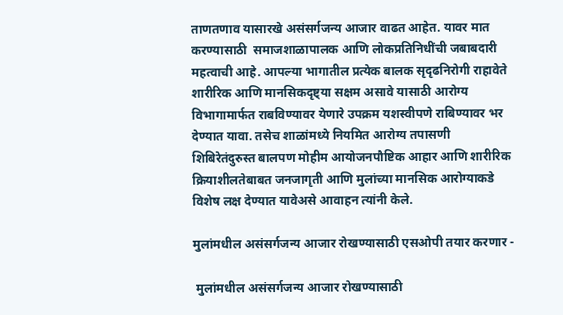ताणतणाव यासारखे असंसर्गजन्य आजार वाढत आहेत. यावर मात करण्यासाठी  समाजशाळापालक आणि लोकप्रतिनिधींची जबाबदारी महत्वाची आहे. आपल्या भागातील प्रत्येक बालक सृदृढनिरोगी राहावेते शारीरिक आणि मानसिकदृष्ट्या सक्षम असावे यासाठी आरोग्य विभागामार्फत राबविण्यावर येणारे उपक्रम यशस्वीपणे राबिण्यावर भर देण्यात यावा. तसेच शाळांमध्ये नियमित आरोग्य तपासणी शिबिरेतंदुरुस्त बालपण मोहीम आयोजनपौष्टिक आहार आणि शारीरिक क्रियाशीलतेबाबत जनजागृती आणि मुलांच्या मानसिक आरोग्याकडे विशेष लक्ष देण्यात यावेअसे आवाहन त्यांनी केले.

मुलांमधील असंसर्गजन्य आजार रोखण्यासाठी एसओपी तयार करणार -

 मुलांमधील असंसर्गजन्य आजार रोखण्यासाठी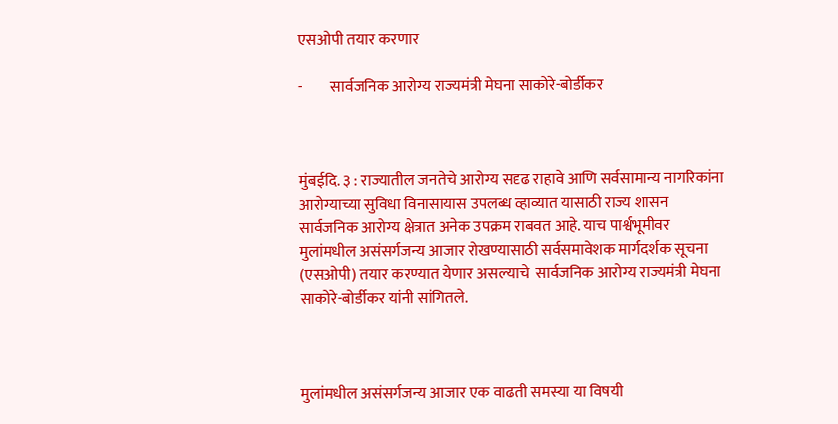एसओपी तयार करणार

-         सार्वजनिक आरोग्य राज्यमंत्री मेघना साकोरे-बोर्डीकर



मुंबईदि. ३ : राज्यातील जनतेचे आरोग्य सदृढ राहावे आणि सर्वसामान्य नागरिकांना आरोग्याच्या सुविधा विनासायास उपलब्ध व्हाव्यात यासाठी राज्य शासन सार्वजनिक आरोग्य क्षेत्रात अनेक उपक्रम राबवत आहे. याच पार्श्वभूमीवर मुलांमधील असंसर्गजन्य आजार रोखण्यासाठी सर्वसमावेशक मार्गदर्शक सूचना (एसओपी) तयार करण्यात येणार असल्याचे  सार्वजनिक आरोग्य राज्यमंत्री मेघना साकोरे-बोर्डीकर यांनी सांगितले.



मुलांमधील असंसर्गजन्य आजार एक वाढती समस्या या विषयी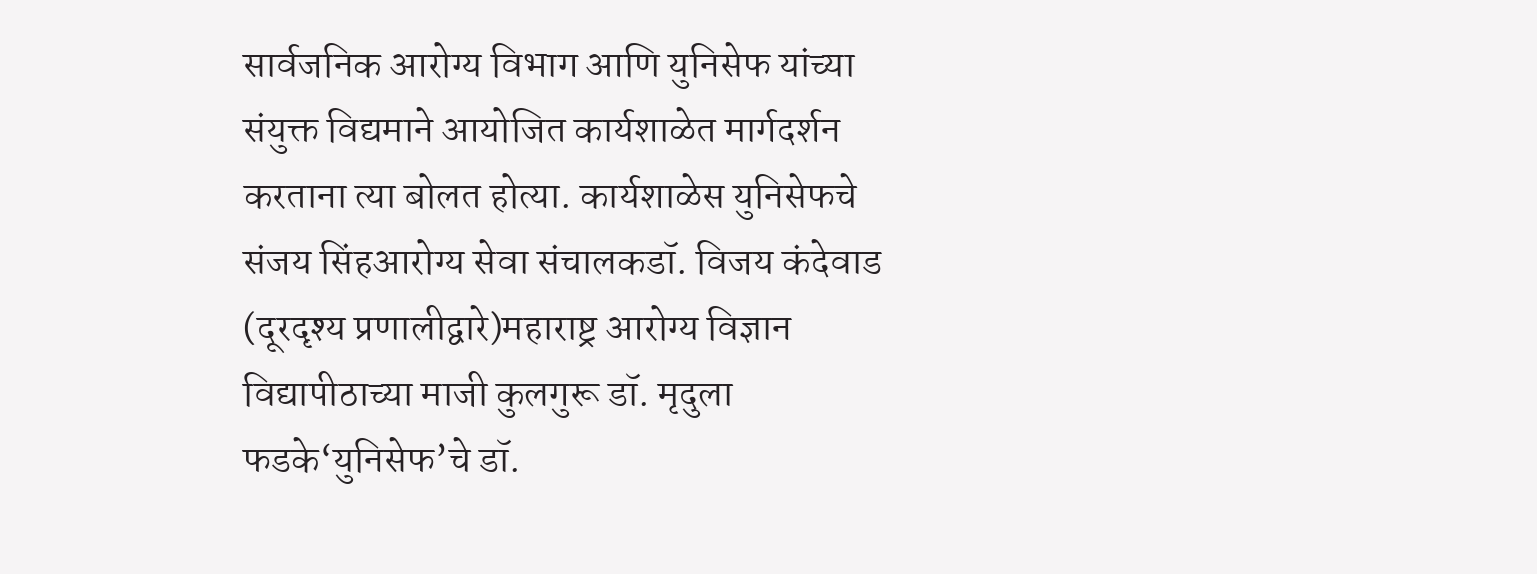सार्वजनिक आरोग्य विभाग आणि युनिसेफ यांच्या संयुक्त विद्यमाने आयोजित कार्यशाळेत मार्गदर्शन करताना त्या बोलत होत्या. कार्यशाळेस युनिसेफचे संजय सिंहआरोग्य सेवा संचालकडॉ. विजय कंदेवाड (दूरदृश्य प्रणालीद्वारे)महाराष्ट्र आरोग्य विज्ञान विद्यापीठाच्या माजी कुलगुरू डॉ. मृदुला फडके‘युनिसेफ’चे डॉ.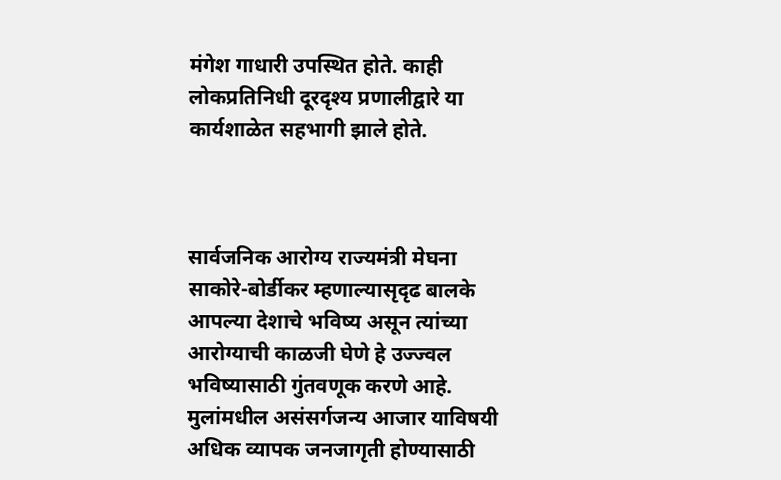मंगेश गाधारी उपस्थित होते. काही लोकप्रतिनिधी दूरदृश्य प्रणालीद्वारे या कार्यशाळेत सहभागी झाले होते.



सार्वजनिक आरोग्य राज्यमंत्री मेघना साकोरे-बोर्डीकर म्हणाल्यासृदृढ बालके आपल्या देशाचे भविष्य असून त्यांच्या आरोग्याची काळजी घेणे हे उज्ज्वल भविष्यासाठी गुंतवणूक करणे आहे. मुलांमधील असंसर्गजन्य आजार याविषयी अधिक व्यापक जनजागृती होण्यासाठी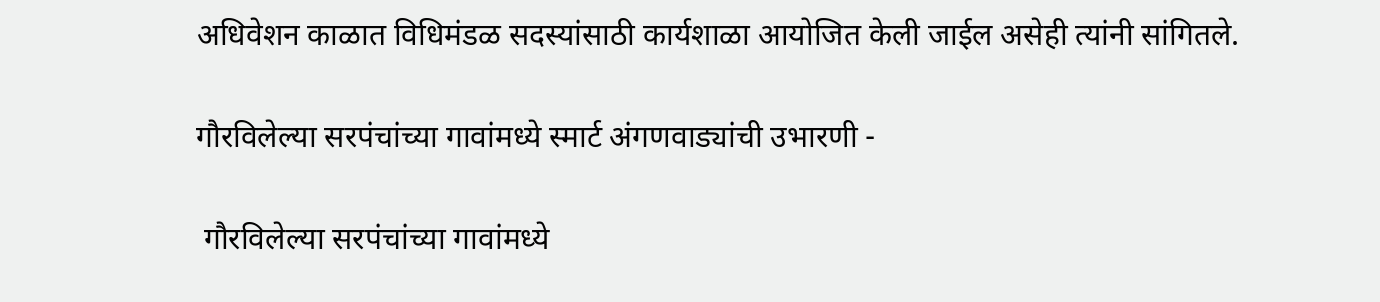अधिवेशन काळात विधिमंडळ सदस्यांसाठी कार्यशाळा आयोजित केली जाईल असेही त्यांनी सांगितले.

गौरविलेल्या सरपंचांच्या गावांमध्ये स्मार्ट अंगणवाड्यांची उभारणी -

 गौरविलेल्या सरपंचांच्या गावांमध्ये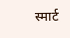स्मार्ट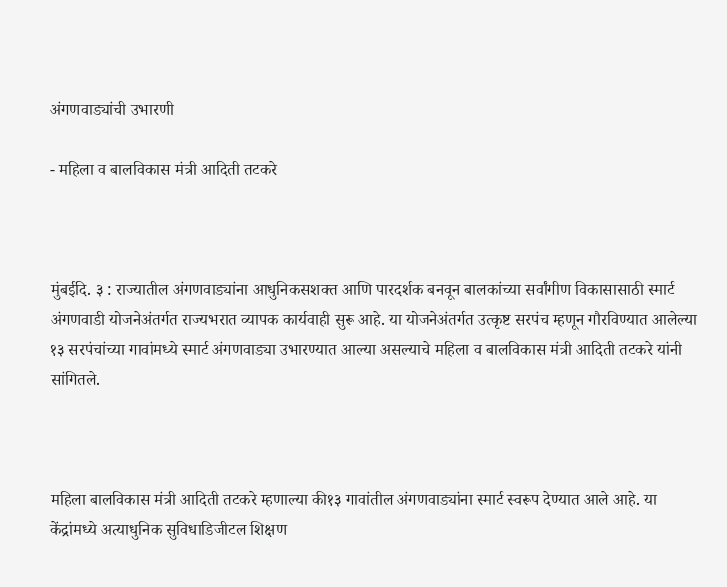अंगणवाड्यांची उभारणी

- महिला व बालविकास मंत्री आदिती तटकरे



मुंबईदि. ३ : राज्यातील अंगणवाड्यांना आधुनिकसशक्त आणि पारदर्शक बनवून बालकांच्या सर्वांगीण विकासासाठी स्मार्ट अंगणवाडी योजनेअंतर्गत राज्यभरात व्यापक कार्यवाही सुरू आहे. या योजनेअंतर्गत उत्कृष्ट सरपंच म्हणून गौरविण्यात आलेल्या १३ सरपंचांच्या गावांमध्ये स्मार्ट अंगणवाड्या उभारण्यात आल्या असल्याचे महिला व बालविकास मंत्री आदिती तटकरे यांनी सांगितले.



महिला बालविकास मंत्री आदिती तटकरे म्हणाल्या की१३ गावांतील अंगणवाड्यांना स्मार्ट स्वरूप देण्यात आले आहे. या केंद्रांमध्ये अत्याधुनिक सुविधाडिजीटल शिक्षण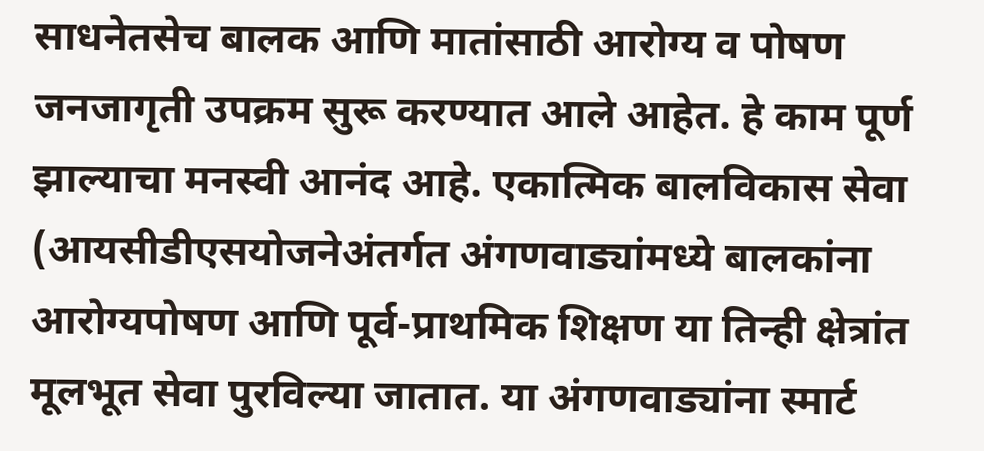साधनेतसेच बालक आणि मातांसाठी आरोग्य व पोषण जनजागृती उपक्रम सुरू करण्यात आले आहेत. हे काम पूर्ण झाल्याचा मनस्वी आनंद आहे. एकात्मिक बालविकास सेवा (आयसीडीएसयोजनेअंतर्गत अंगणवाड्यांमध्ये बालकांना आरोग्यपोषण आणि पूर्व-प्राथमिक शिक्षण या तिन्ही क्षेत्रांत मूलभूत सेवा पुरविल्या जातात. या अंगणवाड्यांना स्मार्ट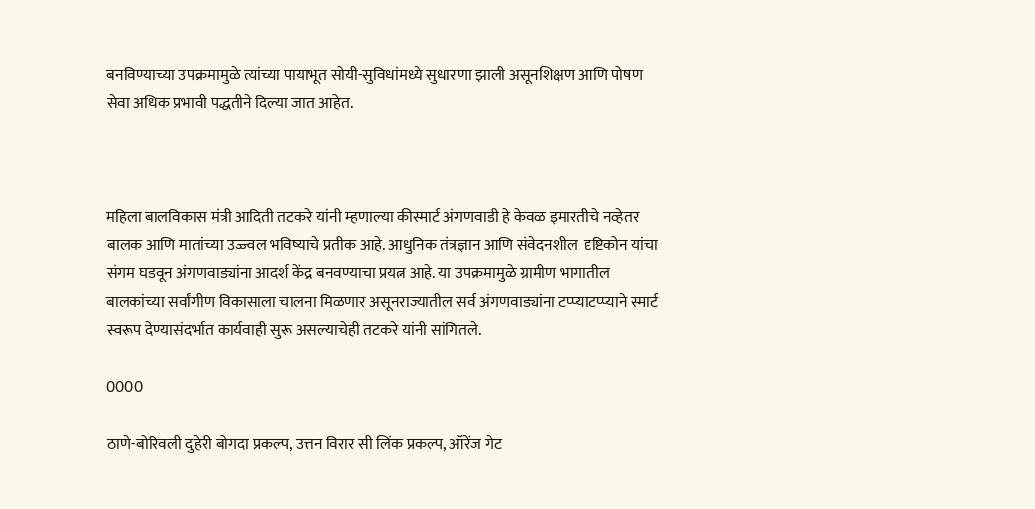बनविण्याच्या उपक्रमामुळे त्यांच्या पायाभूत सोयी-सुविधांमध्ये सुधारणा झाली असूनशिक्षण आणि पोषण सेवा अधिक प्रभावी पद्धतीने दिल्या जात आहेत.



महिला बालविकास मंत्री आदिती तटकरे यांनी म्हणाल्या कीस्मार्ट अंगणवाडी हे केवळ इमारतीचे नव्हेतर बालक आणि मातांच्या उज्ज्वल भविष्याचे प्रतीक आहे. आधुनिक तंत्रज्ञान आणि संवेदनशील  दृष्टिकोन यांचा संगम घडवून अंगणवाड्यांना आदर्श केंद्र बनवण्याचा प्रयत्न आहे. या उपक्रमामुळे ग्रामीण भागातील बालकांच्या सर्वांगीण विकासाला चालना मिळणार असूनराज्यातील सर्व अंगणवाड्यांना टप्प्याटप्प्याने स्मार्ट स्वरूप देण्यासंदर्भात कार्यवाही सुरू असल्याचेही तटकरे यांनी सांगितले.

0000

ठाणे-बोरिवली दुहेरी बोगदा प्रकल्प, उत्तन विरार सी लिंक प्रकल्प, ऑरेंज गेट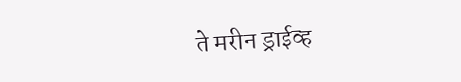ते मरीन ड्राईव्ह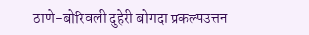ठाणे-बोरिवली दुहेरी बोगदा प्रकल्पउत्तन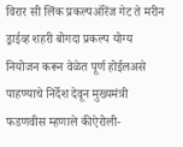विरार सी लिंक प्रकल्पऑरेंज गेट ते मरीन ड्राईव्ह शहरी बोगदा प्रकल्प योग्य नियोजन करून वेळेत पूर्ण होईलअसे पाहण्याचे निर्देश देवून मुख्यमंत्री फडणवीस म्हणाले कीऐरोली-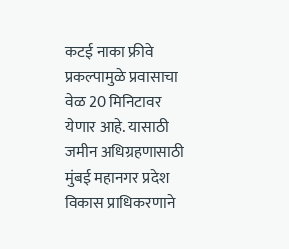कटई नाका फ्रीवे प्रकल्पामुळे प्रवासाचा वेळ 20 मिनिटावर येणार आहे. यासाठी जमीन अधिग्रहणासाठी मुंबई महानगर प्रदेश विकास प्राधिकरणाने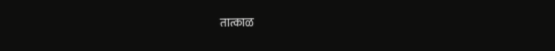तात्काळ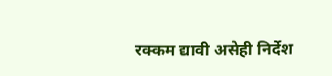रक्कम द्यावी असेही निर्देश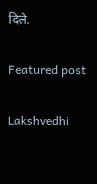दिले.

Featured post

Lakshvedhi